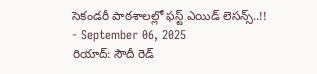సెకండరీ పాఠశాలల్లో ఫస్ట్ ఎయిడ్ లెసన్స్..!!
- September 06, 2025
రియాద్: సౌదీ రెడ్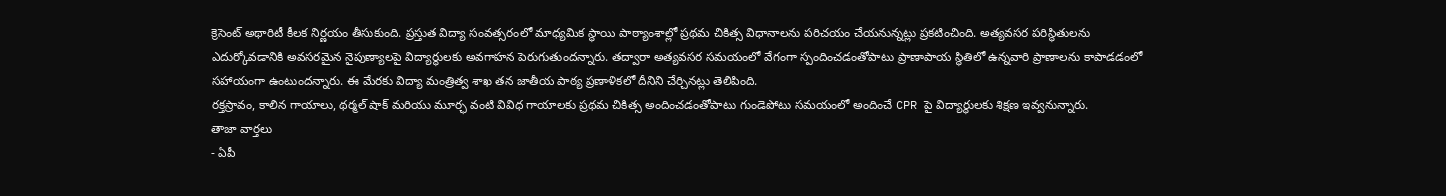క్రెసెంట్ అథారిటీ కీలక నిర్ణయం తీసుకుంది. ప్రస్తుత విద్యా సంవత్సరంలో మాధ్యమిక స్థాయి పాఠ్యాంశాల్లో ప్రథమ చికిత్స విధానాలను పరిచయం చేయనున్నట్లు ప్రకటించింది. అత్యవసర పరిస్థితులను ఎదుర్కోవడానికి అవసరమైన నైపుణ్యాలపై విద్యార్థులకు అవగాహన పెరుగుతుందన్నారు. తద్వారా అత్యవసర సమయంలో వేగంగా స్పందించడంతోపాటు ప్రాణాపాయ స్థితిలో ఉన్నవారి ప్రాణాలను కాపాడడంలో సహాయంగా ఉంటుందన్నారు. ఈ మేరకు విద్యా మంత్రిత్వ శాఖ తన జాతీయ పాఠ్య ప్రణాళికలో దీనిని చేర్చినట్లు తెలిపింది.
రక్తస్రావం, కాలిన గాయాలు, థర్మల్ షాక్ మరియు మూర్ఛ వంటి వివిధ గాయాలకు ప్రథమ చికిత్స అందించడంతోపాటు గుండెపోటు సమయంలో అందించే CPR పై విద్యార్థులకు శిక్షణ ఇవ్వనున్నారు.
తాజా వార్తలు
- ఏపీ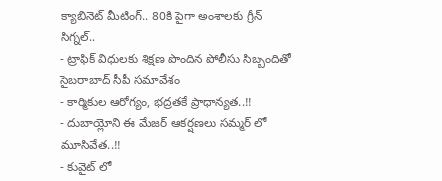క్యాబినెట్ మీటింగ్.. 80కి పైగా అంశాలకు గ్రీన్ సిగ్నల్..
- ట్రాఫిక్ విధులకు శిక్షణ పొందిన పోలీసు సిబ్బందితో సైబరాబాద్ సీపీ సమావేశం
- కార్మికుల ఆరోగ్యం, భద్రతకే ప్రాధాన్యత..!!
- దుబాయ్లోని ఈ మేజర్ ఆకర్షణలు సమ్మర్ లో మూసివేత..!!
- కువైట్ లో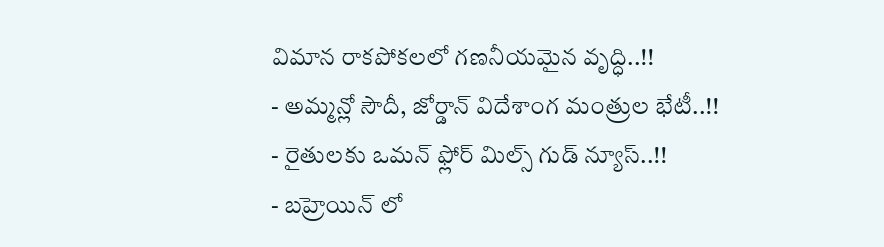విమాన రాకపోకలలో గణనీయమైన వృద్ధి..!!
- అమ్మన్లో సౌదీ, జోర్డాన్ విదేశాంగ మంత్రుల భేటీ..!!
- రైతులకు ఒమన్ ఫ్లోర్ మిల్స్ గుడ్ న్యూస్..!!
- బహ్రెయిన్ లో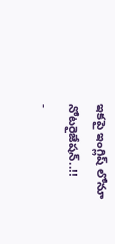ఇకపై ఇంగ్లిష్ లోనూ నోటరైజేషన్..!!
-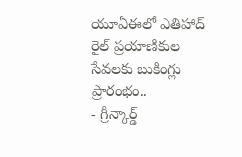యూఏఈలో ఎతిహాద్ రైల్ ప్రయాణికుల సేవలకు బుకింగ్లు ప్రారంభం..
- గ్రీన్కార్డ్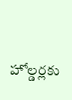హోల్డర్లకు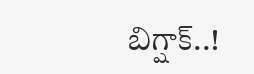బిగ్షాక్..!